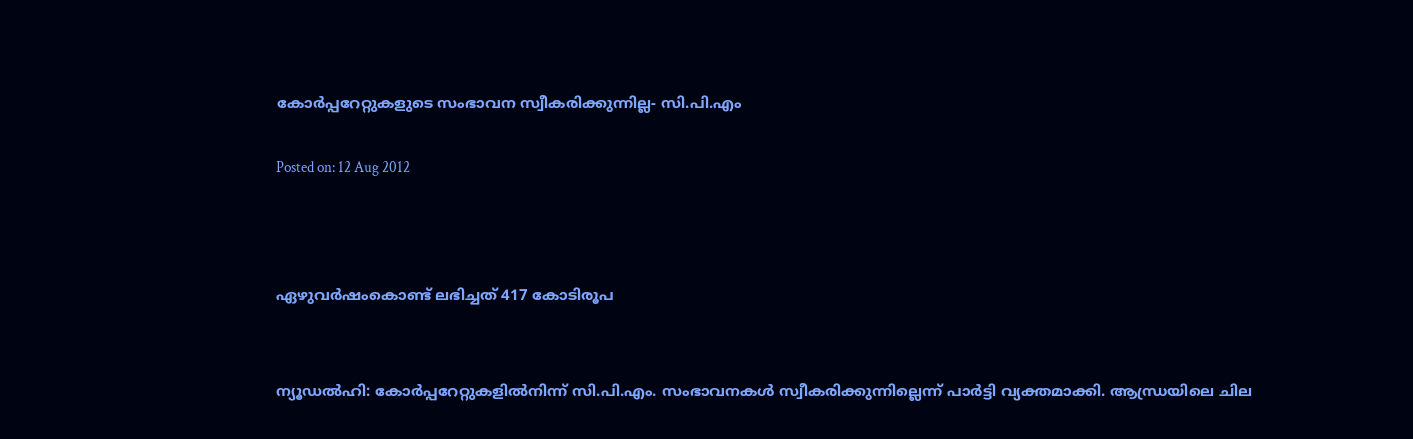കോര്‍പ്പറേറ്റുകളുടെ സംഭാവന സ്വീകരിക്കുന്നില്ല- സി.പി.എം

Posted on: 12 Aug 2012



ഏഴുവര്‍ഷംകൊണ്ട് ലഭിച്ചത് 417 കോടിരൂപ


ന്യൂഡല്‍ഹി: കോര്‍പ്പറേറ്റുകളില്‍നിന്ന് സി.പി.എം. സംഭാവനകള്‍ സ്വീകരിക്കുന്നില്ലെന്ന് പാര്‍ട്ടി വ്യക്തമാക്കി. ആന്ധ്രയിലെ ചില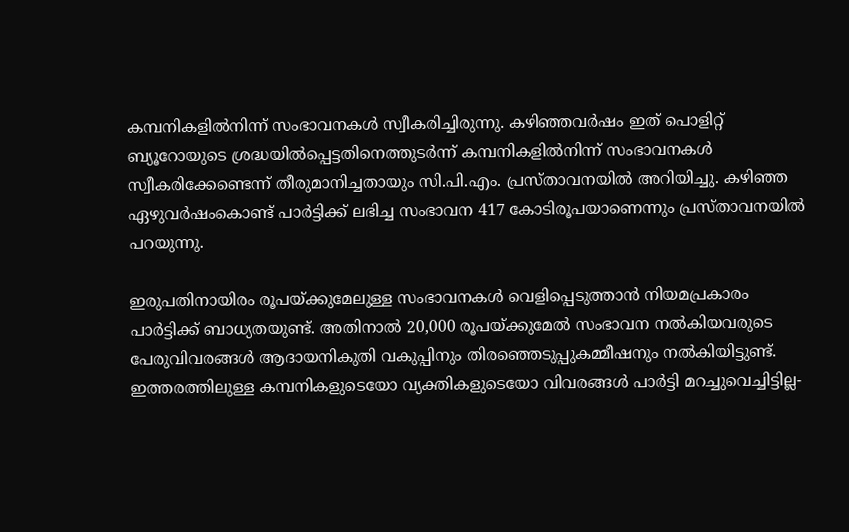കമ്പനികളില്‍നിന്ന് സംഭാവനകള്‍ സ്വീകരിച്ചിരുന്നു. കഴിഞ്ഞവര്‍ഷം ഇത് പൊളിറ്റ് ബ്യൂറോയുടെ ശ്രദ്ധയില്‍പ്പെട്ടതിനെത്തുടര്‍ന്ന് കമ്പനികളില്‍നിന്ന് സംഭാവനകള്‍ സ്വീകരിക്കേണ്ടെന്ന് തീരുമാനിച്ചതായും സി.പി.എം. പ്രസ്താവനയില്‍ അറിയിച്ചു. കഴിഞ്ഞ ഏഴുവര്‍ഷംകൊണ്ട് പാര്‍ട്ടിക്ക് ലഭിച്ച സംഭാവന 417 കോടിരൂപയാണെന്നും പ്രസ്താവനയില്‍ പറയുന്നു.

ഇരുപതിനായിരം രൂപയ്ക്കുമേലുള്ള സംഭാവനകള്‍ വെളിപ്പെടുത്താന്‍ നിയമപ്രകാരം പാര്‍ട്ടിക്ക് ബാധ്യതയുണ്ട്. അതിനാല്‍ 20,000 രൂപയ്ക്കുമേല്‍ സംഭാവന നല്‍കിയവരുടെ പേരുവിവരങ്ങള്‍ ആദായനികുതി വകുപ്പിനും തിരഞ്ഞെടുപ്പുകമ്മീഷനും നല്‍കിയിട്ടുണ്ട്. ഇത്തരത്തിലുള്ള കമ്പനികളുടെയോ വ്യക്തികളുടെയോ വിവരങ്ങള്‍ പാര്‍ട്ടി മറച്ചുവെച്ചിട്ടില്ല-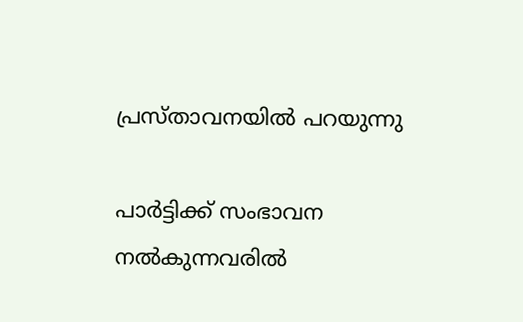പ്രസ്താവനയില്‍ പറയുന്നു

പാര്‍ട്ടിക്ക് സംഭാവന നല്‍കുന്നവരില്‍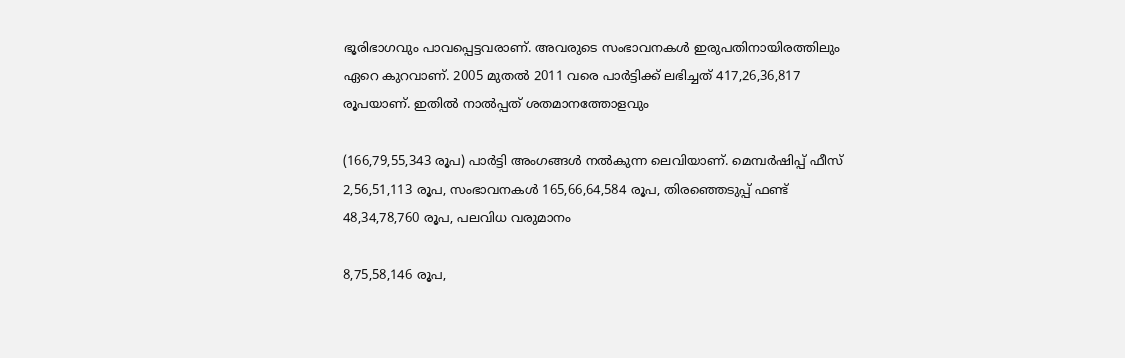ഭൂരിഭാഗവും പാവപ്പെട്ടവരാണ്. അവരുടെ സംഭാവനകള്‍ ഇരുപതിനായിരത്തിലും ഏറെ കുറവാണ്. 2005 മുതല്‍ 2011 വരെ പാര്‍ട്ടിക്ക് ലഭിച്ചത് 417,26,36,817 രൂപയാണ്. ഇതില്‍ നാല്‍പ്പത് ശതമാനത്തോളവും

(166,79,55,343 രൂപ) പാര്‍ട്ടി അംഗങ്ങള്‍ നല്‍കുന്ന ലെവിയാണ്. മെമ്പര്‍ഷിപ്പ് ഫീസ് 2,56,51,113 രൂപ, സംഭാവനകള്‍ 165,66,64,584 രൂപ, തിരഞ്ഞെടുപ്പ് ഫണ്ട് 48,34,78,760 രൂപ, പലവിധ വരുമാനം

8,75,58,146 രൂപ,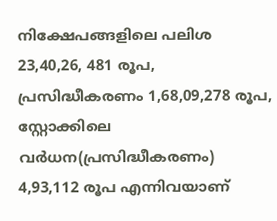നിക്ഷേപങ്ങളിലെ പലിശ 23,40,26, 481 രൂപ, പ്രസിദ്ധീകരണം 1,68,09,278 രൂപ, സ്റ്റോക്കിലെ വര്‍ധന(പ്രസിദ്ധീകരണം) 4,93,112 രൂപ എന്നിവയാണ്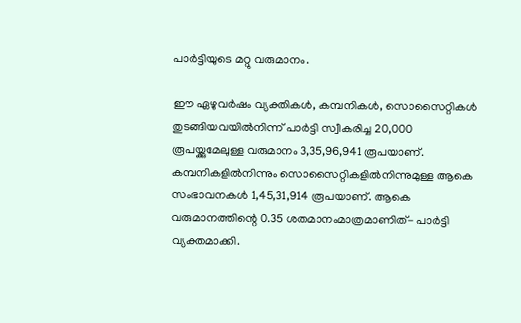പാര്‍ട്ടിയുടെ മറ്റു വരുമാനം.

ഈ ഏഴുവര്‍ഷം വ്യക്തികള്‍, കമ്പനികള്‍, സൊസൈറ്റികള്‍ തുടങ്ങിയവയില്‍നിന്ന് പാര്‍ട്ടി സ്വീകരിച്ച 20,000 രൂപയ്ക്കുമേലുള്ള വരുമാനം 3,35,96,941 രൂപയാണ്. കമ്പനികളില്‍നിന്നും സൊസൈറ്റികളില്‍നിന്നുമുള്ള ആകെ സംഭാവനകള്‍ 1,45,31,914 രൂപയാണ്. ആകെ വരുമാനത്തിന്റെ 0.35 ശതമാനംമാത്രമാണിത്- പാര്‍ട്ടി വ്യക്തമാക്കി.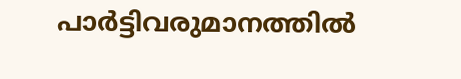പാര്‍ട്ടിവരുമാനത്തില്‍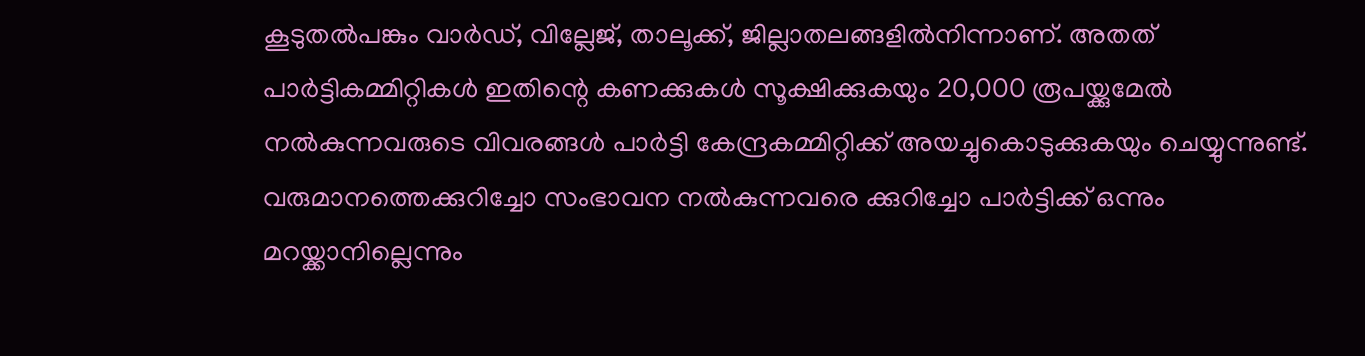കൂടുതല്‍പങ്കും വാര്‍ഡ്, വില്ലേജ്, താലൂക്ക്, ജില്ലാതലങ്ങളില്‍നിന്നാണ്. അതത് പാര്‍ട്ടികമ്മിറ്റികള്‍ ഇതിന്റെ കണക്കുകള്‍ സൂക്ഷിക്കുകയും 20,000 രൂപയ്ക്കുമേല്‍ നല്‍കുന്നവരുടെ വിവരങ്ങള്‍ പാര്‍ട്ടി കേന്ദ്രകമ്മിറ്റിക്ക് അയച്ചുകൊടുക്കുകയും ചെയ്യുന്നുണ്ട്. വരുമാനത്തെക്കുറിച്ചോ സംഭാവന നല്‍കുന്നവരെ ക്കുറിച്ചോ പാര്‍ട്ടിക്ക് ഒന്നും മറയ്ക്കാനില്ലെന്നും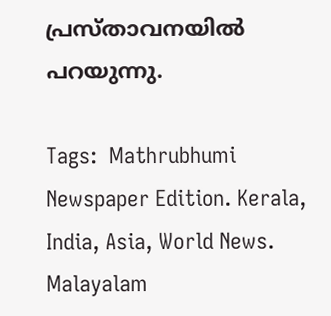പ്രസ്താവനയില്‍ പറയുന്നു.

Tags:  Mathrubhumi Newspaper Edition. Kerala, India, Asia, World News. Malayalam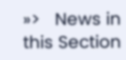»>   News in this Section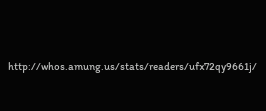http://whos.amung.us/stats/readers/ufx72qy9661j/